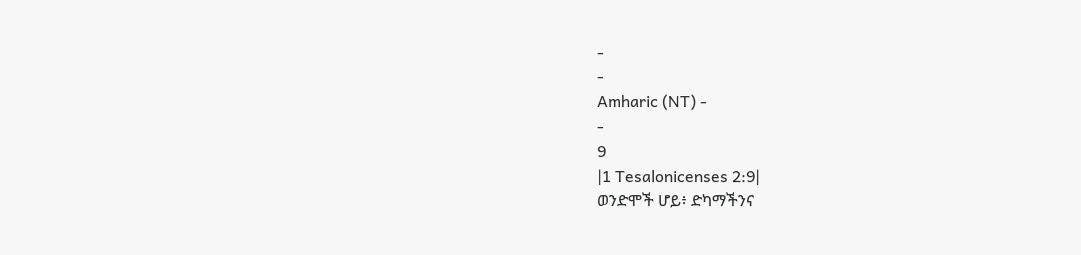-
-
Amharic (NT) -
-
9
|1 Tesalonicenses 2:9|
ወንድሞች ሆይ፥ ድካማችንና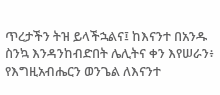ጥረታችን ትዝ ይላችኋልና፤ ከእናንተ በአንዱ ስንኳ እንዳንከብድበት ሌሊትና ቀን እየሠራን፥ የእግዚአብሔርን ወንጌል ለእናንተ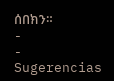ሰበክን።
-
-
Sugerencias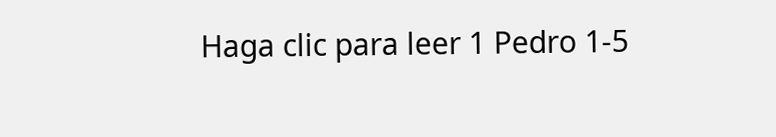Haga clic para leer 1 Pedro 1-5